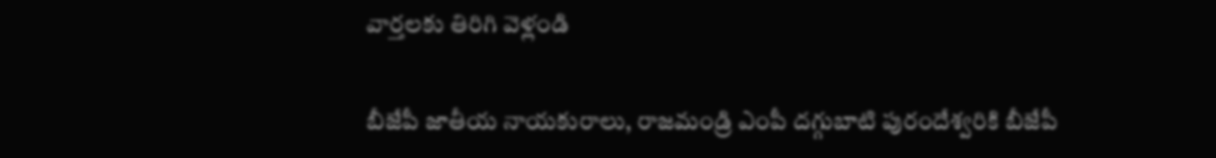వార్తలకు తిరిగి వెళ్లండి

బీజేపీ జాతీయ నాయకురాలు, రాజమండ్రి ఎంపీ దగ్గుబాటి పురందేశ్వరికి బీజేపీ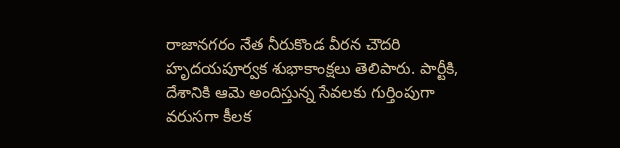రాజానగరం నేత నీరుకొండ వీరన చౌదరి హృదయపూర్వక శుభాకాంక్షలు తెలిపారు. పార్టీకి, దేశానికి ఆమె అందిస్తున్న సేవలకు గుర్తింపుగా వరుసగా కీలక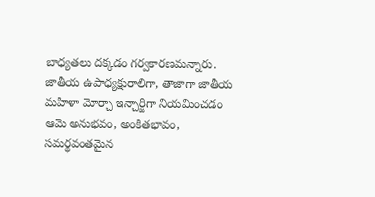బాధ్యతలు దక్కడం గర్వకారణమన్నారు.
జాతీయ ఉపాధ్యక్షురాలిగా, తాజాగా జాతీయ మహిళా మోర్చా ఇన్చార్జిగా నియమించడం ఆమె అనుభవం, అంకితభావం, సమర్థవంతమైన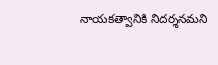నాయకత్వానికి నిదర్శనమని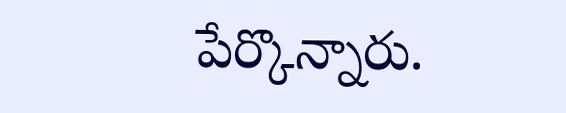పేర్కొన్నారు.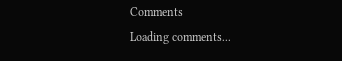Comments
Loading comments...